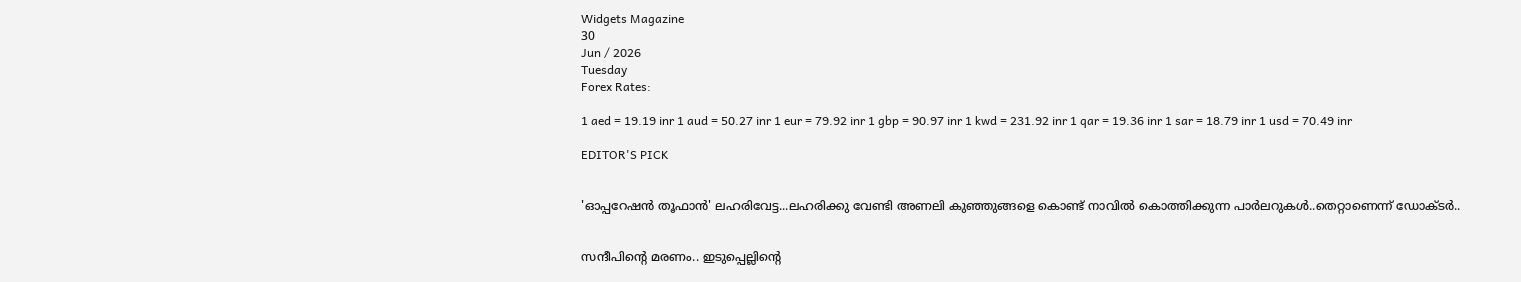Widgets Magazine
30
Jun / 2026
Tuesday
Forex Rates:

1 aed = 19.19 inr 1 aud = 50.27 inr 1 eur = 79.92 inr 1 gbp = 90.97 inr 1 kwd = 231.92 inr 1 qar = 19.36 inr 1 sar = 18.79 inr 1 usd = 70.49 inr

EDITOR'S PICK


'ഓപ്പറേഷൻ തൂഫാൻ' ലഹരിവേട്ട...ലഹരിക്കു വേണ്ടി അണലി കുഞ്ഞുങ്ങളെ കൊണ്ട് നാവിൽ കൊത്തിക്കുന്ന പാർലറുകൾ..തെറ്റാണെന്ന് ഡോക്ടർ..


സന്ദീപിന്റെ മരണം.. ഇടുപ്പെല്ലിന്റെ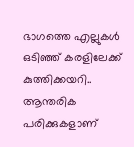ഭാഗത്തെ എല്ലുകള്‍ ഒടിഞ്ഞ് കരളിലേക്ക് കുത്തിക്കയറി.. ആന്തരിക പരിക്കുകളാണ്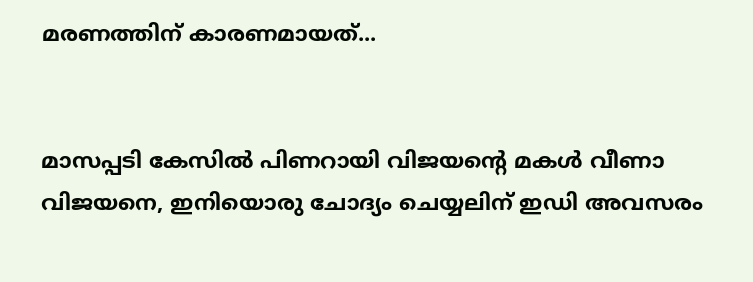മരണത്തിന് കാരണമായത്...


മാസപ്പടി കേസില്‍ പിണറായി വിജയന്റെ മകള്‍ വീണാ വിജയനെ, ഇനിയൊരു ചോദ്യം ചെയ്യലിന് ഇഡി അവസരം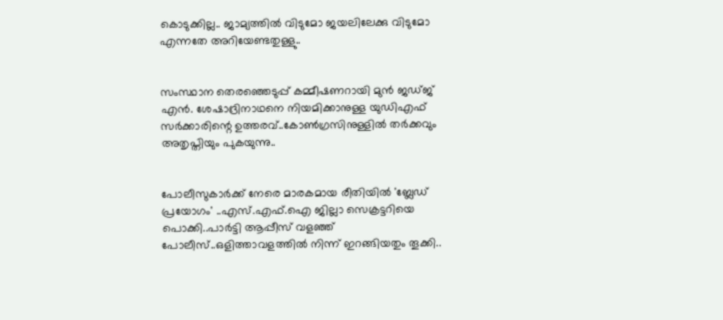കൊടുക്കില്ല.. ജാമ്യത്തില്‍ വിടുമോ ജയലിലേക്കു വിടുമോ എന്നതേ അറിയേണ്ടതുള്ളു..


സംസ്ഥാന തെരഞ്ഞെടുപ്പ് കമ്മീഷണറായി മുന്‍ ജഡ്ജ് എന്‍. ശേഷാദ്രിനാഥനെ നിയമിക്കാനുള്ള യുഡിഎഫ് സര്‍ക്കാരിന്റെ ഉത്തരവ്..കോണ്‍ഗ്രസിനുള്ളില്‍ തര്‍ക്കവും അതൃപ്തിയും പുകയുന്നു..


പോലീസുകാര്‍ക്ക് നേരെ മാരകമായ രീതിയില്‍ 'ബ്ലേഡ് പ്രയോഗം' ..എസ്.എഫ്.ഐ ജില്ലാ സെക്രട്ടറിയെ പൊക്കി..പാർട്ടി ആപ്പീസ് വളഞ്ഞ് പോലീസ്..ഒളിത്താവളത്തിൽ നിന്ന് ഇറങ്ങിയതും തൂക്കി..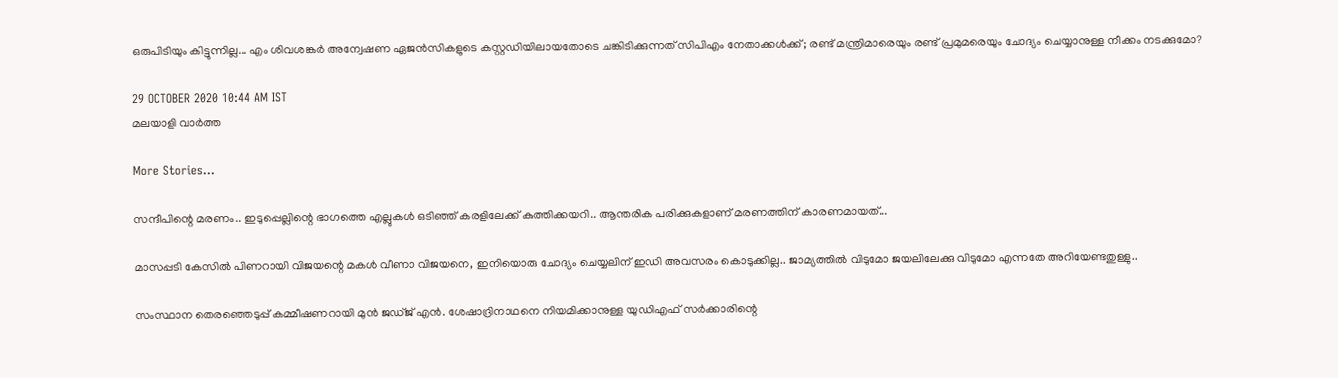ഒരുപിടിയും കിട്ടുന്നില്ല... എം ശിവശങ്കര്‍ അന്വേഷണ ഏജന്‍സികളുടെ കസ്റ്റഡിയിലായതോടെ ചങ്കിടിക്കുന്നത് സിപിഎം നേതാക്കള്‍ക്ക്; രണ്ട് മന്ത്രിമാരെയും രണ്ട് പ്രമുമരെയും ചോദ്യം ചെയ്യാനുള്ള നീക്കം നടക്കുമോ?

29 OCTOBER 2020 10:44 AM IST
മലയാളി വാര്‍ത്ത

More Stories...

സന്ദീപിന്റെ മരണം.. ഇടുപ്പെല്ലിന്റെ ഭാഗത്തെ എല്ലുകള്‍ ഒടിഞ്ഞ് കരളിലേക്ക് കുത്തിക്കയറി.. ആന്തരിക പരിക്കുകളാണ് മരണത്തിന് കാരണമായത്...

മാസപ്പടി കേസില്‍ പിണറായി വിജയന്റെ മകള്‍ വീണാ വിജയനെ, ഇനിയൊരു ചോദ്യം ചെയ്യലിന് ഇഡി അവസരം കൊടുക്കില്ല.. ജാമ്യത്തില്‍ വിടുമോ ജയലിലേക്കു വിടുമോ എന്നതേ അറിയേണ്ടതുള്ളു..

സംസ്ഥാന തെരഞ്ഞെടുപ്പ് കമ്മീഷണറായി മുന്‍ ജഡ്ജ് എന്‍. ശേഷാദ്രിനാഥനെ നിയമിക്കാനുള്ള യുഡിഎഫ് സര്‍ക്കാരിന്റെ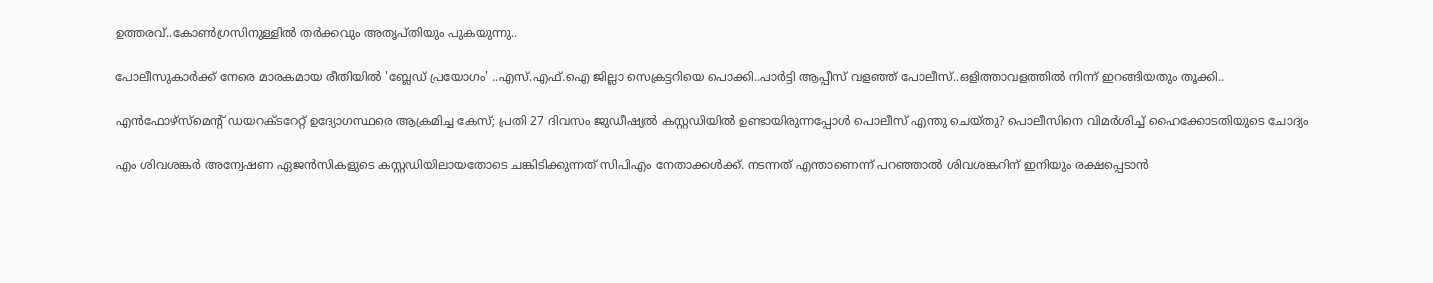ഉത്തരവ്..കോണ്‍ഗ്രസിനുള്ളില്‍ തര്‍ക്കവും അതൃപ്തിയും പുകയുന്നു..

പോലീസുകാര്‍ക്ക് നേരെ മാരകമായ രീതിയില്‍ 'ബ്ലേഡ് പ്രയോഗം' ..എസ്.എഫ്.ഐ ജില്ലാ സെക്രട്ടറിയെ പൊക്കി..പാർട്ടി ആപ്പീസ് വളഞ്ഞ് പോലീസ്..ഒളിത്താവളത്തിൽ നിന്ന് ഇറങ്ങിയതും തൂക്കി..

എൻഫോഴ്സ്മെന്റ് ഡയറക്ടറേറ്റ് ഉദ്യോഗസ്ഥരെ ആക്രമിച്ച കേസ്; പ്രതി 27 ദിവസം ജുഡീഷ്യൽ കസ്റ്റഡിയിൽ ഉണ്ടായിരുന്നപ്പോൾ പൊലീസ് എന്തു ചെയ്തു? പൊലീസിനെ വിമർശിച്ച് ഹൈക്കോടതിയുടെ ചോദ്യം

എം ശിവശങ്കര്‍ അന്വേഷണ ഏജന്‍സികളുടെ കസ്റ്റഡിയിലായതോടെ ചങ്കിടിക്കുന്നത് സിപിഎം നേതാക്കള്‍ക്ക്. നടന്നത് എന്താണെന്ന് പറഞ്ഞാല്‍ ശിവശങ്കറിന് ഇനിയും രക്ഷപ്പെടാന്‍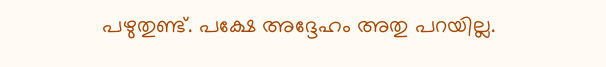പഴുതുണ്ട്. പക്ഷേ അദ്ദേഹം അതു പറയില്ല.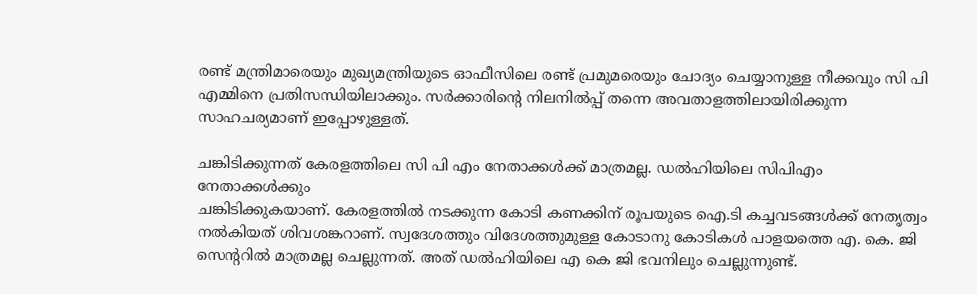രണ്ട് മന്ത്രിമാരെയും മുഖ്യമന്ത്രിയുടെ ഓഫീസിലെ രണ്ട് പ്രമുമരെയും ചോദ്യം ചെയ്യാനുള്ള നീക്കവും സി പി എമ്മിനെ പ്രതിസന്ധിയിലാക്കും. സര്‍ക്കാരിന്റെ നിലനില്‍പ്പ് തന്നെ അവതാളത്തിലായിരിക്കുന്ന സാഹചര്യമാണ് ഇപ്പോഴുള്ളത്.

ചങ്കിടിക്കുന്നത് കേരളത്തിലെ സി പി എം നേതാക്കള്‍ക്ക് മാത്രമല്ല. ഡല്‍ഹിയിലെ സിപിഎം നേതാക്കള്‍ക്കും
ചങ്കിടിക്കുകയാണ്. കേരളത്തില്‍ നടക്കുന്ന കോടി കണക്കിന് രൂപയുടെ ഐ.ടി കച്ചവടങ്ങള്‍ക്ക് നേതൃത്വം നല്‍കിയത് ശിവശങ്കറാണ്. സ്വദേശത്തും വിദേശത്തുമുള്ള കോടാനു കോടികള്‍ പാളയത്തെ എ. കെ. ജി സെന്ററില്‍ മാത്രമല്ല ചെല്ലുന്നത്. അത് ഡല്‍ഹിയിലെ എ കെ ജി ഭവനിലും ചെല്ലുന്നുണ്ട്.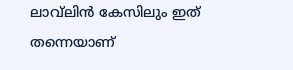ലാവ്‌ലിന്‍ കേസിലും ഇത് തന്നെയാണ്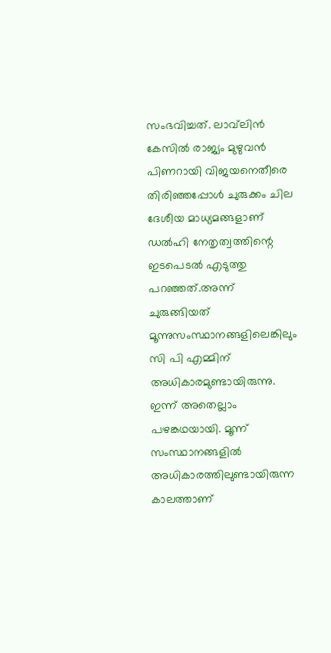സംഭവിച്ചത്. ലാവ്‌ലിന്‍ കേസില്‍ രാജ്യം മുഴുവന്‍ പിണറായി വിജയനെതീരെ തിരിഞ്ഞപ്പോള്‍ ചുരുക്കം ചില ദേശീയ മാധ്യമങ്ങളാണ് ഡല്‍ഹി നേതൃത്വത്തിന്റെ ഇടപെടല്‍ എടുത്തു പറഞ്ഞത്.അന്ന് ചുരുങ്ങിയത് മൂന്നുസംസ്ഥാനങ്ങളിലെങ്കിലും സി പി എമ്മിന് അധികാരമുണ്ടായിരുന്നു. ഇന്ന് അതെല്ലാം പഴങ്കഥയായി. മൂന്ന് സംസ്ഥാനങ്ങളില്‍ അധികാരത്തിലുണ്ടായിരുന്ന കാലത്താണ്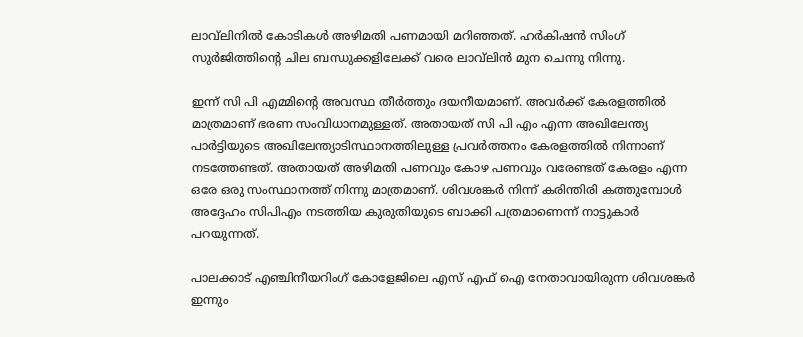ലാവ്‌ലിനില്‍ കോടികള്‍ അഴിമതി പണമായി മറിഞ്ഞത്. ഹര്‍കിഷന്‍ സിംഗ് സുര്‍ജിത്തിന്റെ ചില ബന്ധുക്കളിലേക്ക് വരെ ലാവ്‌ലിന്‍ മുന ചെന്നു നിന്നു.

ഇന്ന് സി പി എമ്മിന്റെ അവസ്ഥ തീര്‍ത്തും ദയനീയമാണ്. അവര്‍ക്ക് കേരളത്തില്‍ മാത്രമാണ് ഭരണ സംവിധാനമുള്ളത്. അതായത് സി പി എം എന്ന അഖിലേന്ത്യ പാര്‍ട്ടിയുടെ അഖിലേന്ത്യാടിസ്ഥാനത്തിലുള്ള പ്രവര്‍ത്തനം കേരളത്തില്‍ നിന്നാണ് നടത്തേണ്ടത്. അതായത് അഴിമതി പണവും കോഴ പണവും വരേണ്ടത് കേരളം എന്ന ഒരേ ഒരു സംസ്ഥാനത്ത് നിന്നു മാത്രമാണ്. ശിവശങ്കര്‍ നിന്ന് കരിന്തിരി കത്തുമ്പോള്‍ അദ്ദേഹം സിപിഎം നടത്തിയ കുരുതിയുടെ ബാക്കി പത്രമാണെന്ന് നാട്ടുകാര്‍ പറയുന്നത്.

പാലക്കാട് എഞ്ചിനീയറിംഗ് കോളേജിലെ എസ് എഫ് ഐ നേതാവായിരുന്ന ശിവശങ്കര്‍ ഇന്നും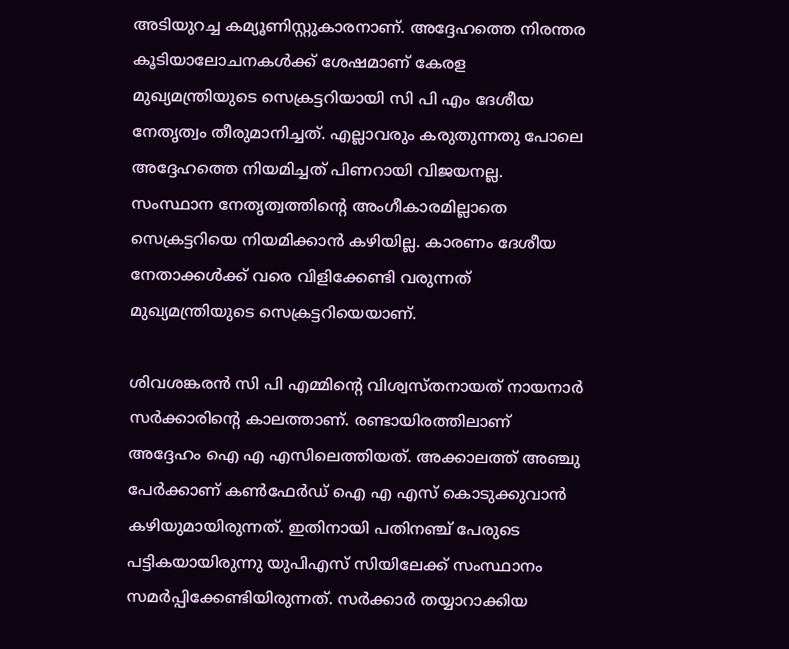അടിയുറച്ച കമ്യൂണിസ്റ്റുകാരനാണ്. അദ്ദേഹത്തെ നിരന്തര കൂടിയാലോചനകള്‍ക്ക് ശേഷമാണ് കേരള മുഖ്യമന്ത്രിയുടെ സെക്രട്ടറിയായി സി പി എം ദേശീയ നേതൃത്വം തീരുമാനിച്ചത്. എല്ലാവരും കരുതുന്നതു പോലെ അദ്ദേഹത്തെ നിയമിച്ചത് പിണറായി വിജയനല്ല. സംസ്ഥാന നേതൃത്വത്തിന്റെ അംഗീകാരമില്ലാതെ സെക്രട്ടറിയെ നിയമിക്കാന്‍ കഴിയില്ല. കാരണം ദേശീയ നേതാക്കള്‍ക്ക് വരെ വിളിക്കേണ്ടി വരുന്നത് മുഖ്യമന്ത്രിയുടെ സെക്രട്ടറിയെയാണ്.

ശിവശങ്കരന്‍ സി പി എമ്മിന്റെ വിശ്വസ്തനായത് നായനാര്‍ സര്‍ക്കാരിന്റെ കാലത്താണ്. രണ്ടായിരത്തിലാണ് അദ്ദേഹം ഐ എ എസിലെത്തിയത്. അക്കാലത്ത് അഞ്ചു പേര്‍ക്കാണ് കണ്‍ഫേര്‍ഡ് ഐ എ എസ് കൊടുക്കുവാന്‍ കഴിയുമായിരുന്നത്. ഇതിനായി പതിനഞ്ച് പേരുടെ പട്ടികയായിരുന്നു യുപിഎസ് സിയിലേക്ക് സംസ്ഥാനം സമര്‍പ്പിക്കേണ്ടിയിരുന്നത്. സര്‍ക്കാര്‍ തയ്യാറാക്കിയ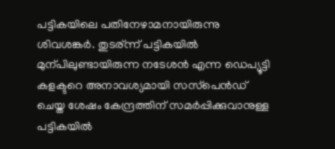പട്ടികയിലെ പതിനേഴാമനായിരുന്നു ശിവശങ്കര്‍. തുടര്ന്ന് പട്ടികയില്‍ മുന്പിലുണ്ടായിരുന്ന നടേശന്‍ എന്ന ഡെപ്യൂട്ടി കളക്ടറെ അനാവശ്യമായി സസ്‌പെന്‍ഡ് ചെയ്ത ശേഷം കേന്ദ്രത്തിന് സമര്‍പ്പിക്കുവാനുള്ള പട്ടികയില്‍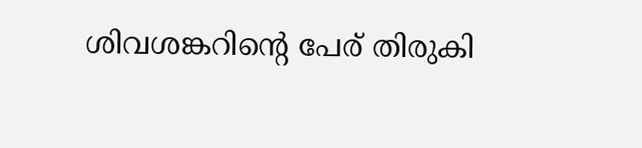ശിവശങ്കറിന്റെ പേര് തിരുകി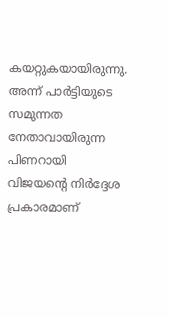കയറ്റുകയായിരുന്നു. അന്ന് പാര്‍ട്ടിയുടെ സമുന്നത നേതാവായിരുന്ന പിണറായി വിജയന്റെ നിര്‍ദ്ദേശ പ്രകാരമാണ്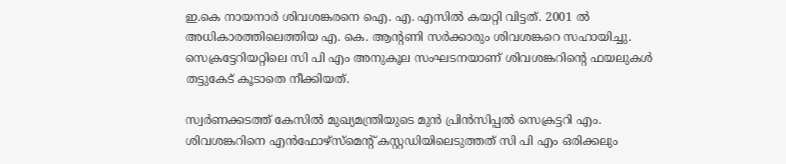ഇ.കെ നായനാര്‍ ശിവശങ്കരനെ ഐ. എ. എസില്‍ കയറ്റി വിട്ടത്. 2001 ല്‍ അധികാരത്തിലെത്തിയ എ. കെ. ആന്റണി സര്‍ക്കാരും ശിവശങ്കറെ സഹായിച്ചു. സെക്രട്ടേറിയറ്റിലെ സി പി എം അനുകൂല സംഘടനയാണ് ശിവശങ്കറിന്റെ ഫയലുകള്‍ തട്ടുകേട് കൂടാതെ നീക്കിയത്.

സ്വര്‍ണക്കടത്ത് കേസില്‍ മുഖ്യമന്ത്രിയുടെ മുന്‍ പ്രിന്‍സിപ്പല്‍ സെക്രട്ടറി എം. ശിവശങ്കറിനെ എന്‍ഫോഴ്‌സ്‌മെന്റ് കസ്റ്റഡിയിലെടുത്തത് സി പി എം ഒരിക്കലും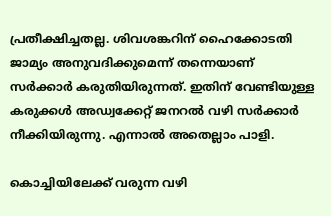പ്രതീക്ഷിച്ചതല്ല. ശിവശങ്കറിന് ഹൈക്കോടതി ജാമ്യം അനുവദിക്കുമെന്ന് തന്നെയാണ് സര്‍ക്കാര്‍ കരുതിയിരുന്നത്. ഇതിന് വേണ്ടിയുള്ള കരുക്കള്‍ അഡ്വക്കേറ്റ് ജനറല്‍ വഴി സര്‍ക്കാര്‍ നീക്കിയിരുന്നു. എന്നാല്‍ അതെല്ലാം പാളി.

കൊച്ചിയിലേക്ക് വരുന്ന വഴി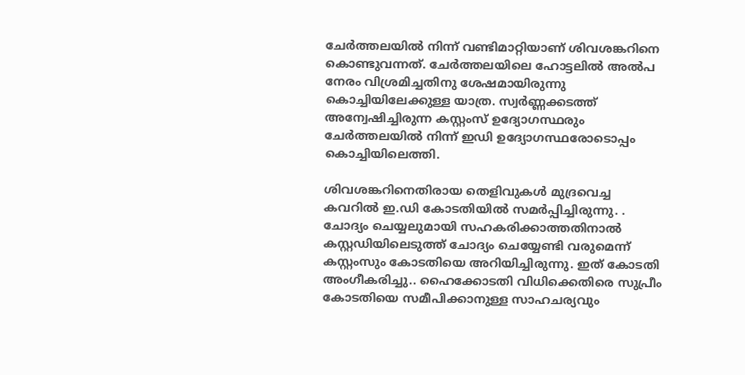ചേര്‍ത്തലയില്‍ നിന്ന് വണ്ടിമാറ്റിയാണ് ശിവശങ്കറിനെ കൊണ്ടുവന്നത്. ചേര്‍ത്തലയിലെ ഹോട്ടലില്‍ അല്‍പ നേരം വിശ്രമിച്ചതിനു ശേഷമായിരുന്നു കൊച്ചിയിലേക്കുള്ള യാത്ര. സ്വര്‍ണ്ണക്കടത്ത് അന്വേഷിച്ചിരുന്ന കസ്റ്റംസ് ഉദ്യോഗസ്ഥരും ചേര്‍ത്തലയില്‍ നിന്ന് ഇഡി ഉദ്യോഗസ്ഥരോടൊപ്പം കൊച്ചിയിലെത്തി.

ശിവശങ്കറിനെതിരായ തെളിവുകള്‍ മുദ്രവെച്ച കവറില്‍ ഇ.ഡി കോടതിയില്‍ സമര്‍പ്പിച്ചിരുന്നു. . ചോദ്യം ചെയ്യലുമായി സഹകരിക്കാത്തതിനാല്‍ കസ്റ്റഡിയിലെടുത്ത് ചോദ്യം ചെയ്യേണ്ടി വരുമെന്ന് കസ്റ്റംസും കോടതിയെ അറിയിച്ചിരുന്നു. ഇത് കോടതി അംഗീകരിച്ചു.. ഹൈക്കോടതി വിധിക്കെതിരെ സുപ്രീം കോടതിയെ സമീപിക്കാനുള്ള സാഹചര്യവും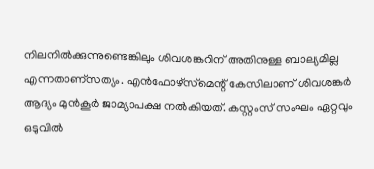നിലനില്‍ക്കുന്നുണ്ടെങ്കിലും ശിവശങ്കറിന് അതിനുള്ള ബാല്യമില്ല എന്നതാണ്‌സത്യം. എന്‍ഫോഴ്‌സ്‌മെന്റ് കേസിലാണ് ശിവശങ്കര്‍ ആദ്യം മുന്‍കൂര്‍ ജാമ്യാപക്ഷ നല്‍കിയത്. കസ്റ്റംസ് സംഘം ഏറ്റവും ഒടുവില്‍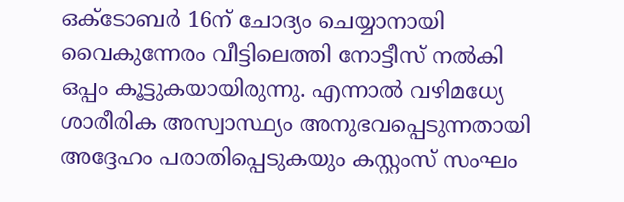ഒക്ടോബര്‍ 16ന് ചോദ്യം ചെയ്യാനായി വൈകുന്നേരം വീട്ടിലെത്തി നോട്ടീസ് നല്‍കി ഒപ്പം കൂട്ടുകയായിരുന്നു. എന്നാല്‍ വഴിമധ്യേ ശാരീരിക അസ്വാസ്ഥ്യം അനുഭവപ്പെടുന്നതായി അദ്ദേഹം പരാതിപ്പെടുകയും കസ്റ്റംസ് സംഘം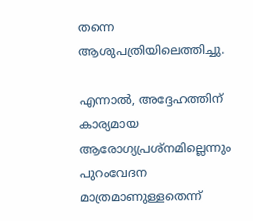തന്നെ ആശുപത്രിയിലെത്തിച്ചു.

എന്നാല്‍, അദ്ദേഹത്തിന് കാര്യമായ ആരോഗ്യപ്രശ്‌നമില്ലെന്നും പുറംവേദന മാത്രമാണുള്ളതെന്ന്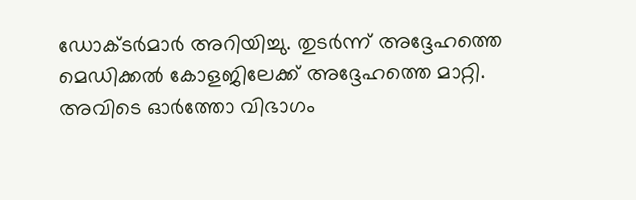ഡോക്ടര്‍മാര്‍ അറിയിച്ചു. തുടര്‍ന്ന് അദ്ദേഹത്തെ മെഡിക്കല്‍ കോളജിലേക്ക് അദ്ദേഹത്തെ മാറ്റി. അവിടെ ഓര്‍ത്തോ വിഭാഗം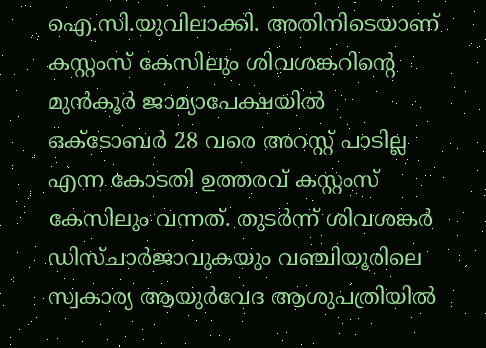ഐ.സി.യുവിലാക്കി. അതിനിടെയാണ് കസ്റ്റംസ് കേസിലും ശിവശങ്കറിന്റെ മുന്‍കൂര്‍ ജാമ്യാപേക്ഷയില്‍ ഒക്ടോബര്‍ 28 വരെ അറസ്റ്റ് പാടില്ല എന്ന കോടതി ഉത്തരവ് കസ്റ്റംസ് കേസിലും വന്നത്. തുടര്‍ന്ന് ശിവശങ്കര്‍ ഡിസ്ചാര്‍ജാവുകയും വഞ്ചിയൂരിലെ സ്വകാര്യ ആയുര്‍വേദ ആശുപത്രിയില്‍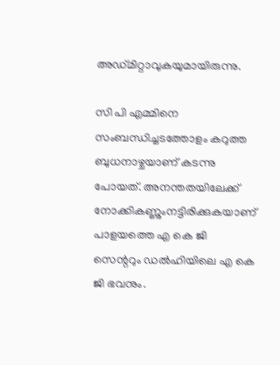അഡ്മിറ്റാവുകയുമായിരുന്നു.

സി പി എമ്മിനെ സംബന്ധിച്ചടത്തോളം കറുത്ത ബുധനാഴ്ചയാണ് കടന്നു പോയത്. അനന്തതയിലേക്ക് നോക്കികണ്ണുംനട്ടിരിക്കുകയാണ് പാളയത്തെ എ കെ ജി സെന്ററും ഡല്‍ഹിയിലെ എ കെ ജി ഭവനും.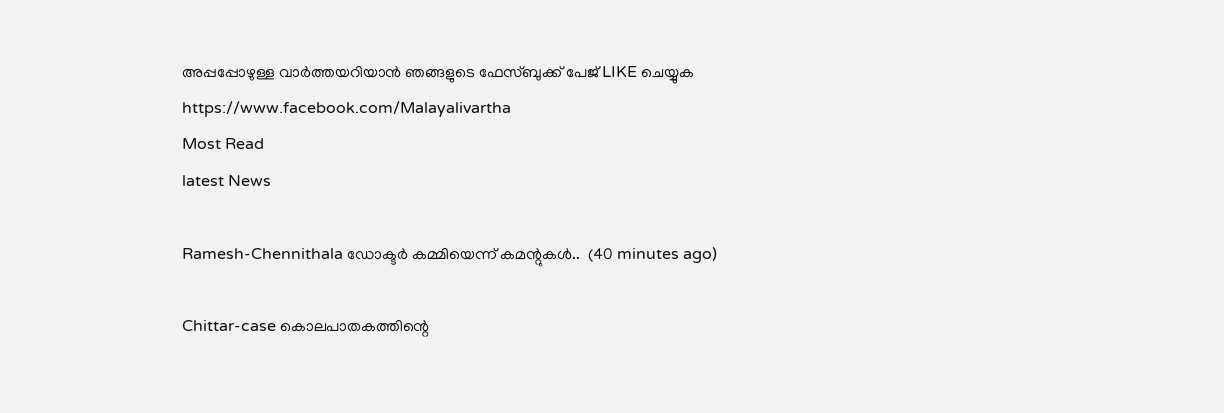അപ്പപ്പോഴുള്ള വാര്‍ത്തയറിയാന്‍ ഞങ്ങളുടെ ഫേസ്‌ബുക്ക്‌ പേജ് LIKE ചെയ്യുക
https://www.facebook.com/Malayalivartha
Most Read
latest News

Ramesh-Chennithala ഡോക്ടർ കമ്മിയെന്ന് കമന്റുകൾ..  (40 minutes ago)

Chittar-case കൊലപാതകത്തിന്റെ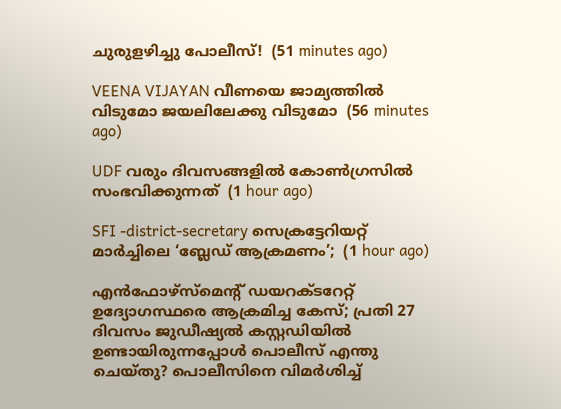ചുരുളഴിച്ചു പോലീസ്!  (51 minutes ago)

VEENA VIJAYAN വീണയെ ജാമ്യത്തില്‍ വിടുമോ ജയലിലേക്കു വിടുമോ  (56 minutes ago)

UDF വരും ദിവസങ്ങളിൽ കോൺഗ്രസിൽ സംഭവിക്കുന്നത്  (1 hour ago)

SFI -district-secretary സെക്രട്ടേറിയറ്റ് മാർച്ചിലെ ‘ബ്ലേഡ് ആക്രമണം’;  (1 hour ago)

എൻഫോഴ്സ്മെന്റ് ഡയറക്ടറേറ്റ് ഉദ്യോഗസ്ഥരെ ആക്രമിച്ച കേസ്; പ്രതി 27 ദിവസം ജുഡീഷ്യൽ കസ്റ്റഡിയിൽ ഉണ്ടായിരുന്നപ്പോൾ പൊലീസ് എന്തു ചെയ്തു? പൊലീസിനെ വിമർശിച്ച്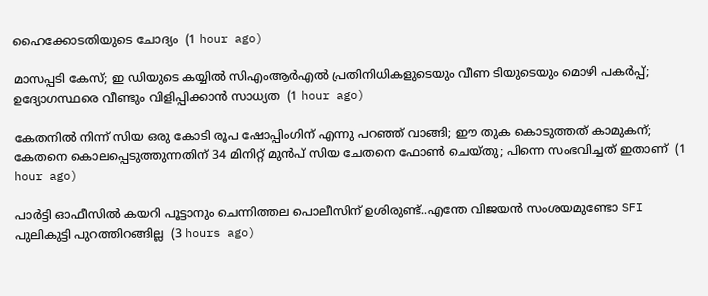ഹൈക്കോടതിയുടെ ചോദ്യം  (1 hour ago)

മാസപ്പടി കേസ്; ഇ ഡിയുടെ കയ്യിൽ സിഎംആർഎൽ പ്രതിനിധികളുടെയും വീണ ടിയുടെയും മൊഴി പകർപ്പ്; ഉദ്യോഗസ്ഥരെ വീണ്ടും വിളിപ്പിക്കാൻ സാധ്യത  (1 hour ago)

കേതനിൽ നിന്ന് സിയ ഒരു കോടി രൂപ ഷോപ്പിംഗിന് എന്നു പറഞ്ഞ് വാങ്ങി; ഈ തുക കൊടുത്തത് കാമുകന്; കേതനെ കൊലപ്പെടുത്തുന്നതിന് 34 മിനിറ്റ് മുൻപ് സിയ ചേതനെ ഫോൺ ചെയ്തു; പിന്നെ സംഭവിച്ചത് ഇതാണ്  (1 hour ago)

പാർട്ടി ഓഫീസിൽ കയറി പൂട്ടാനും ചെന്നിത്തല പൊലീസിന് ഉശിരുണ്ട്..എന്തേ വിജയൻ സംശയമുണ്ടോ SFI പുലികുട്ടി പുറത്തിറങ്ങില്ല  (3 hours ago)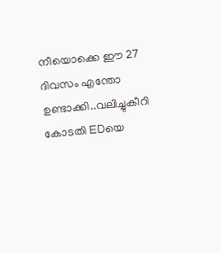നീയൊക്കെ ഈ 27 ദിവസം എന്തോ ഉണ്ടാക്കി..വലിച്ചുകീറി കോടതി EDയെ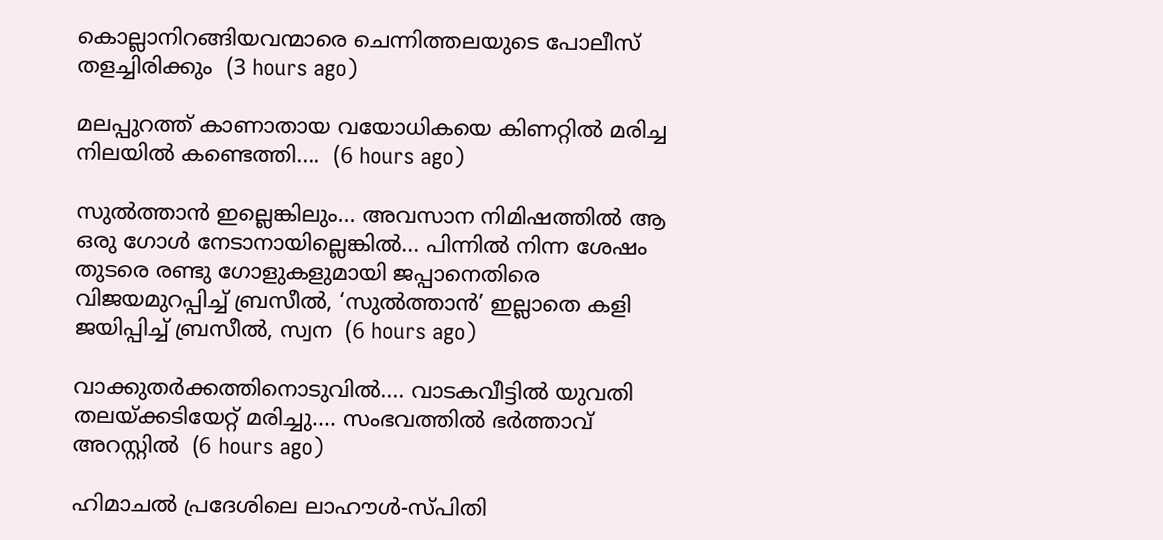കൊല്ലാനിറങ്ങിയവന്മാരെ ചെന്നിത്തലയുടെ പോലീസ് തളച്ചിരിക്കും  (3 hours ago)

മലപ്പുറത്ത് കാണാതായ വയോധികയെ കിണറ്റിൽ മരിച്ച നിലയിൽ കണ്ടെത്തി....  (6 hours ago)

സുൽത്താൻ ഇല്ലെങ്കിലും... അവസാന നിമിഷത്തിൽ ആ ഒരു ഗോൾ നേടാനായില്ലെങ്കിൽ... പിന്നിൽ നിന്ന ശേഷം തുടരെ രണ്ടു ഗോളുകളുമായി ജപ്പാനെതിരെ വിജയമുറപ്പിച്ച് ബ്രസീൽ, ‘സുൽത്താൻ’ ഇല്ലാതെ കളി ജയിപ്പിച്ച് ബ്രസീൽ, സ്വന  (6 hours ago)

വാക്കുതർക്കത്തിനൊടുവിൽ.... വാടകവീട്ടിൽ യുവതി തലയ്ക്കടിയേറ്റ് മരിച്ചു.... സംഭവത്തിൽ ഭർത്താവ് അറസ്റ്റിൽ  (6 hours ago)

ഹിമാചൽ പ്രദേശിലെ ലാഹൗൾ-സ്പിതി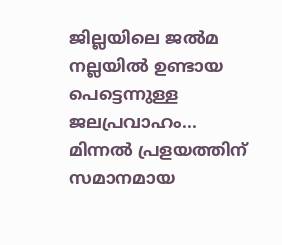ജില്ലയിലെ ജൽമ നല്ലയിൽ ഉണ്ടായ പെട്ടെന്നുള്ള ജലപ്രവാഹം... മിന്നൽ പ്രളയത്തിന് സമാനമായ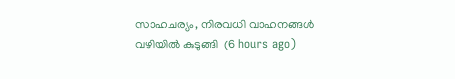സാഹചര്യം, നിരവധി വാഹനങ്ങൾ വഴിയിൽ കുടുങ്ങി  (6 hours ago)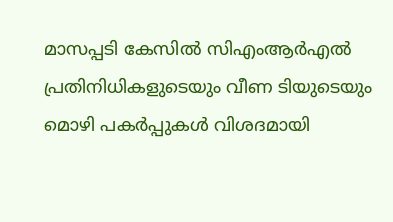മാസപ്പടി കേസിൽ സിഎംആർഎൽ പ്രതിനിധികളുടെയും വീണ ടിയുടെയും മൊഴി പകർപ്പുകൾ വിശദമായി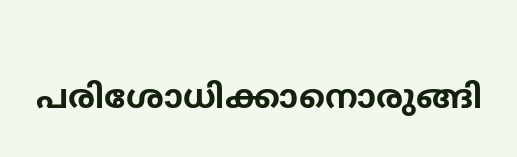പരിശോധിക്കാനൊരുങ്ങി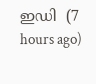ഇഡി  (7 hours ago)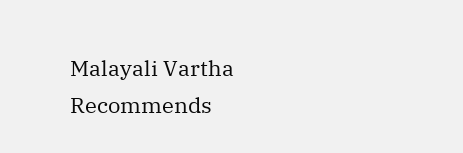Malayali Vartha Recommends